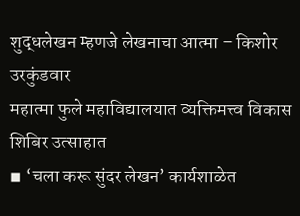शुद्धलेखन म्हणजे लेखनाचा आत्मा – किशोर उरकुंडवार
महात्मा फुले महाविद्यालयात व्यक्तिमत्त्व विकास शिबिर उत्साहात
◾ ‘चला करू सुंदर लेखन’ कार्यशाळेत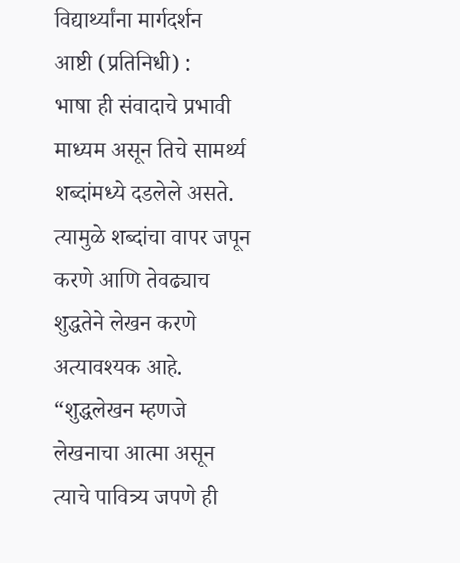विद्यार्थ्यांना मार्गदर्शन
आष्टी (प्रतिनिधी) :
भाषा ही संवादाचे प्रभावी माध्यम असून तिचे सामर्थ्य शब्दांमध्ये दडलेले असते. त्यामुळे शब्दांचा वापर जपून करणे आणि तेवढ्याच शुद्धतेने लेखन करणे अत्यावश्यक आहे. “शुद्धलेखन म्हणजे लेखनाचा आत्मा असून त्याचे पावित्र्य जपणे ही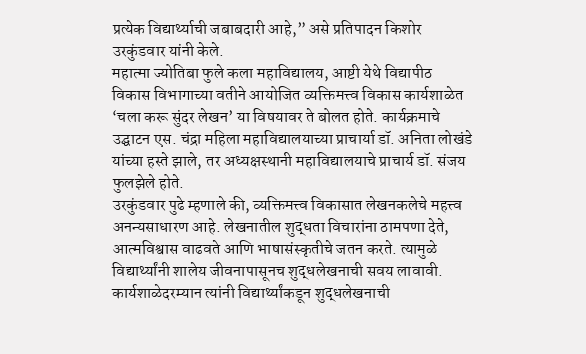प्रत्येक विद्यार्थ्याची जबाबदारी आहे,” असे प्रतिपादन किशोर उरकुंडवार यांनी केले.
महात्मा ज्योतिबा फुले कला महाविद्यालय, आष्टी येथे विद्यापीठ विकास विभागाच्या वतीने आयोजित व्यक्तिमत्त्व विकास कार्यशाळेत ‘चला करू सुंदर लेखन’ या विषयावर ते बोलत होते. कार्यक्रमाचे उद्घाटन एस. चंद्रा महिला महाविद्यालयाच्या प्राचार्या डॉ. अनिता लोखंडे यांच्या हस्ते झाले, तर अध्यक्षस्थानी महाविद्यालयाचे प्राचार्य डॉ. संजय फुलझेले होते.
उरकुंडवार पुढे म्हणाले की, व्यक्तिमत्त्व विकासात लेखनकलेचे महत्त्व अनन्यसाधारण आहे. लेखनातील शुद्धता विचारांना ठामपणा देते, आत्मविश्वास वाढवते आणि भाषासंस्कृतीचे जतन करते. त्यामुळे विद्यार्थ्यांनी शालेय जीवनापासूनच शुद्धलेखनाची सवय लावावी. कार्यशाळेदरम्यान त्यांनी विद्यार्थ्यांकडून शुद्धलेखनाची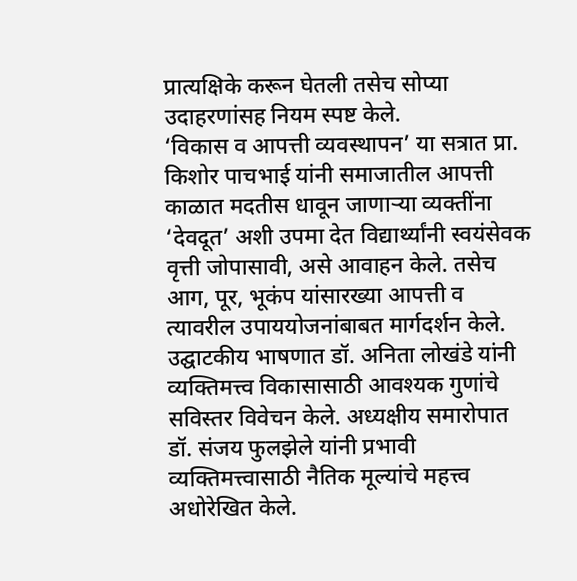प्रात्यक्षिके करून घेतली तसेच सोप्या उदाहरणांसह नियम स्पष्ट केले.
‘विकास व आपत्ती व्यवस्थापन’ या सत्रात प्रा. किशोर पाचभाई यांनी समाजातील आपत्ती काळात मदतीस धावून जाणाऱ्या व्यक्तींना ‘देवदूत’ अशी उपमा देत विद्यार्थ्यांनी स्वयंसेवक वृत्ती जोपासावी, असे आवाहन केले. तसेच आग, पूर, भूकंप यांसारख्या आपत्ती व त्यावरील उपाययोजनांबाबत मार्गदर्शन केले.
उद्घाटकीय भाषणात डॉ. अनिता लोखंडे यांनी व्यक्तिमत्त्व विकासासाठी आवश्यक गुणांचे सविस्तर विवेचन केले. अध्यक्षीय समारोपात डॉ. संजय फुलझेले यांनी प्रभावी व्यक्तिमत्त्वासाठी नैतिक मूल्यांचे महत्त्व अधोरेखित केले.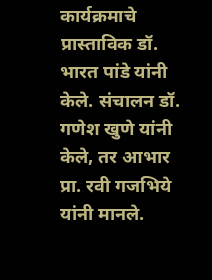कार्यक्रमाचे प्रास्ताविक डॉ. भारत पांडे यांनी केले. संचालन डॉ. गणेश खुणे यांनी केले, तर आभार प्रा. रवी गजभिये यांनी मानले.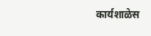कार्यशाळेस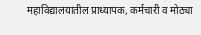महाविद्यालयातील प्राध्यापक, कर्मचारी व मोठ्या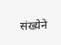संख्येने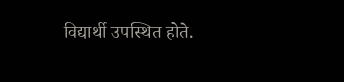विद्यार्थी उपस्थित होते.